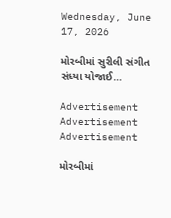Wednesday, June 17, 2026

મોરબીમાં સુરીલી સંગીત સંધ્યા યોજાઈ…

Advertisement
Advertisement
Advertisement

મોરબીમાં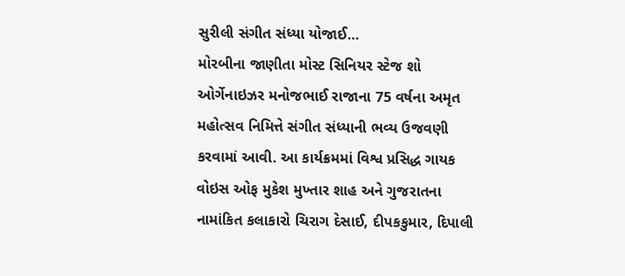સુરીલી સંગીત સંધ્યા યોજાઈ…
મોરબીના જાણીતા મોસ્ટ સિનિયર સ્ટેજ શો ઓર્ગેનાઇઝર મનોજભાઈ રાજાના 75 વર્ષના અમૃત મહોત્સવ નિમિત્તે સંગીત સંધ્યાની ભવ્ય ઉજવણી કરવામાં આવી. આ કાર્યક્રમમાં વિશ્વ પ્રસિદ્ધ ગાયક વોઇસ ઓફ મુકેશ મુખ્તાર શાહ અને ગુજરાતના નામાંકિત કલાકારો ચિરાગ દેસાઈ, દીપકકુમાર, દિપાલી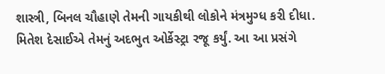શાસ્ત્રી, બિનલ ચૌહાણે તેમની ગાયકીથી લોકોને મંત્રમુગ્ધ કરી દીધા. મિતેશ દેસાઈએ તેમનું અદભુત ઓર્કેસ્ટ્રા રજૂ કર્યું. આ આ પ્રસંગે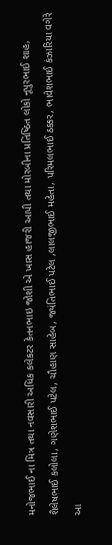મનોજભાઈ ના મિત્ર તથા નવસારી અધિક કલેકટર કેતનભાઇ જોશી એ ખાસ હાજરી આપી તથા મોરબીના પ્રતિષ્ઠિત લોકો નૂપુરભાઈ શાહ, શૈલેષભાઈ કલોલા, ગણેશભાઈ પટેલ, ચૌહાણ સાહેબ, જ્યંતિભાઈ પટેલ ,લાલજીભાઈ મહેતા, પરિમલભાઈ ઠક્કર, ભાવેશભાઈ કંઝારિયા વગેરે આ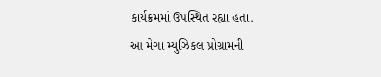કાર્યક્રમમાં ઉપસ્થિત રહ્યા હતા.
આ મેગા મ્યુઝિકલ પ્રોગ્રામની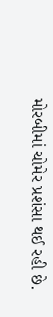મોરબીમાં ચોમેર પ્રશંસા થઈ રહી છે.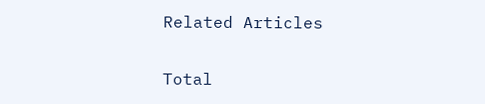Related Articles

Total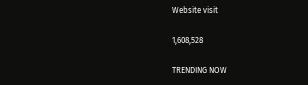Website visit

1,608,528

TRENDING NOW